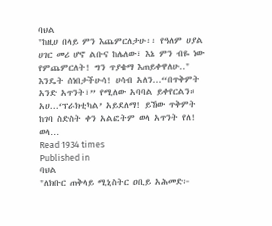ባህል
"ከዚሀ በላይ ምን እጨምርለታሁ፡፡ የዓለም ሀያል ሀገር መሪ ሆኖ ልቡና ከሌለው፣ እኔ ምን ብዬ ነው የምጨምርለት! ግን ጥያቄማ እጠይቀዋለሁ.." እንዴት ሰነበታችሁሳ! ሀሳብ አለን...“በጥቅምት አንድ አጥንት፣” የሚለው አባባል ይቀየርልን። አሀ...‘ፕራክቲካል’ አይደለማ! ይኸው ጥቅምት ከገባ ስድስት ቀን አልፎትም ወላ አጥንት የለ! ወላ…
Read 1934 times
Published in
ባህል
"ለክቡር ጠቅላይ ሚኒስትር ዐቢይ አሕመድ፦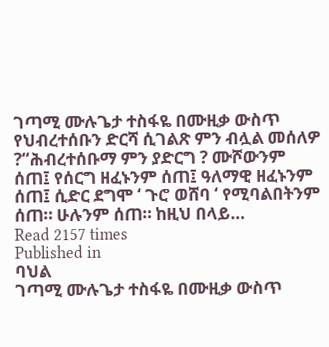ገጣሚ ሙሉጌታ ተስፋዬ በሙዚቃ ውስጥ የህብረተሰቡን ድርሻ ሲገልጽ ምን ብሏል መሰለዎ ?“ሕብረተሰቡማ ምን ያድርግ ? ሙሾውንም ሰጠ፤ የሰርግ ዘፈኑንም ሰጠ፤ ዓለማዊ ዘፈኑንም ሰጠ፤ ሲድር ደግሞ ‘ ጉሮ ወሸባ ‘ የሚባልበትንም ሰጠ። ሁሉንም ሰጠ። ከዚህ በላይ…
Read 2157 times
Published in
ባህል
ገጣሚ ሙሉጌታ ተስፋዬ በሙዚቃ ውስጥ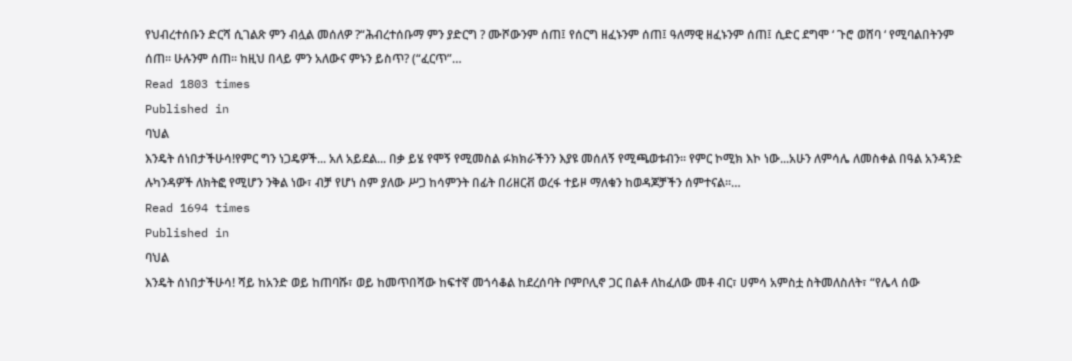የህብረተሰቡን ድርሻ ሲገልጽ ምን ብሏል መሰለዎ ?“ሕብረተሰቡማ ምን ያድርግ ? ሙሾውንም ሰጠ፤ የሰርግ ዘፈኑንም ሰጠ፤ ዓለማዊ ዘፈኑንም ሰጠ፤ ሲድር ደግሞ ‘ ጉሮ ወሸባ ‘ የሚባልበትንም ሰጠ። ሁሉንም ሰጠ። ከዚህ በላይ ምን አለውና ምኑን ይስጥ? (“ፈርጥ”…
Read 1803 times
Published in
ባህል
እንዴት ሰነበታችሁሳ!የምር ግን ነጋዴዎች... አለ አይደል... በቃ ይሄ የሞኝ የሚመስል ፉክክራችንን እያዩ መሰለኝ የሚጫወቱብን፡፡ የምር ኮሚክ እኮ ነው...አሁን ለምሳሌ ለመስቀል በዓል አንዳንድ ሉካንዳዎች ለክትፎ የሚሆን ንቅል ነው፣ ብቻ የሆነ ስም ያለው ሥጋ ከሳምንት በፊት በሪዘርቭ ወረፋ ተይዞ ማለቁን ከወዳጆቻችን ሰምተናል፡፡…
Read 1694 times
Published in
ባህል
እንዴት ሰነበታችሁሳ! ሻይ ከአንድ ወይ ከጠባሹ፣ ወይ ከመጥበሻው ከፍተኛ መጎሳቆል ከደረሰባት ቦምቦሊኖ ጋር በልቶ ለከፈለው መቶ ብር፣ ሀምሳ አምስቷ ስትመለስለት፣ “የሌላ ሰው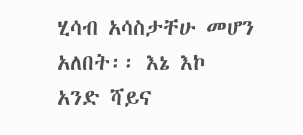ሂሳብ አሳስታቸሁ መሆን አለበት፡፡ እኔ እኮ አንድ ሻይና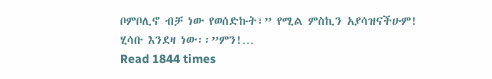ቦምቦሊኖ ብቻ ነው የወሰድኩት፣” የሚል ምስኪን አያሳዝናችሁም! ሂሳቡ እንደዛ ነው፡፡”ምን!…
Read 1844 times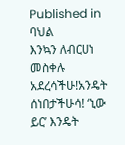Published in
ባህል
እንኳን ለብርሀነ መስቀሉ አደረሳችሁ!አንዴት ሰነበታችሁሳ! ‘ኒው ይር’ እንዴት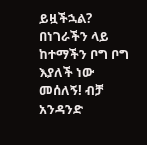ይዟችኋል? በነገራችን ላይ ከተማችን ቦግ ቦግ እያለች ነው መሰለኝ! ብቻ አንዳንድ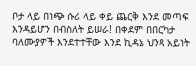ቦታ ላይ በነጭ ሱሪ ላይ ቀይ ጨርቅ እንደ መጣፍ እንዳይሆን በብስለት ይሠራ! በቀደም በበርካታ ባለሙያዎች እንደተተቸው እንደ ኪዳኔ ህንጻ አይነት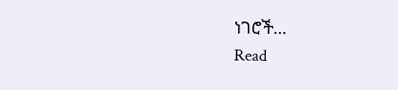ነገሮች…
Read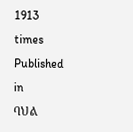1913 times
Published in
ባህል